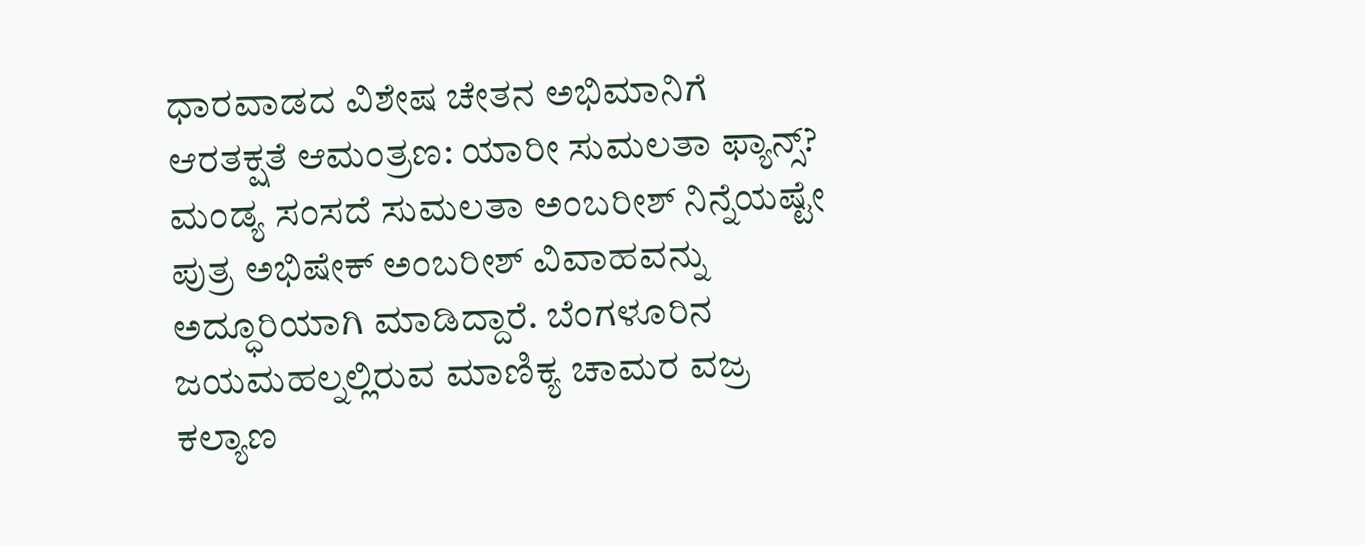ಧಾರವಾಡದ ವಿಶೇಷ ಚೇತನ ಅಭಿಮಾನಿಗೆ ಆರತಕ್ಷತೆ ಆಮಂತ್ರಣ: ಯಾರೀ ಸುಮಲತಾ ಫ್ಯಾನ್ಸ್?
ಮಂಡ್ಯ ಸಂಸದೆ ಸುಮಲತಾ ಅಂಬರೀಶ್ ನಿನ್ನೆಯಷ್ಟೇ ಪುತ್ರ ಅಭಿಷೇಕ್ ಅಂಬರೀಶ್ ವಿವಾಹವನ್ನು ಅದ್ಧೂರಿಯಾಗಿ ಮಾಡಿದ್ದಾರೆ. ಬೆಂಗಳೂರಿನ ಜಯಮಹಲ್ನಲ್ಲಿರುವ ಮಾಣಿಕ್ಯ ಚಾಮರ ವಜ್ರ ಕಲ್ಯಾಣ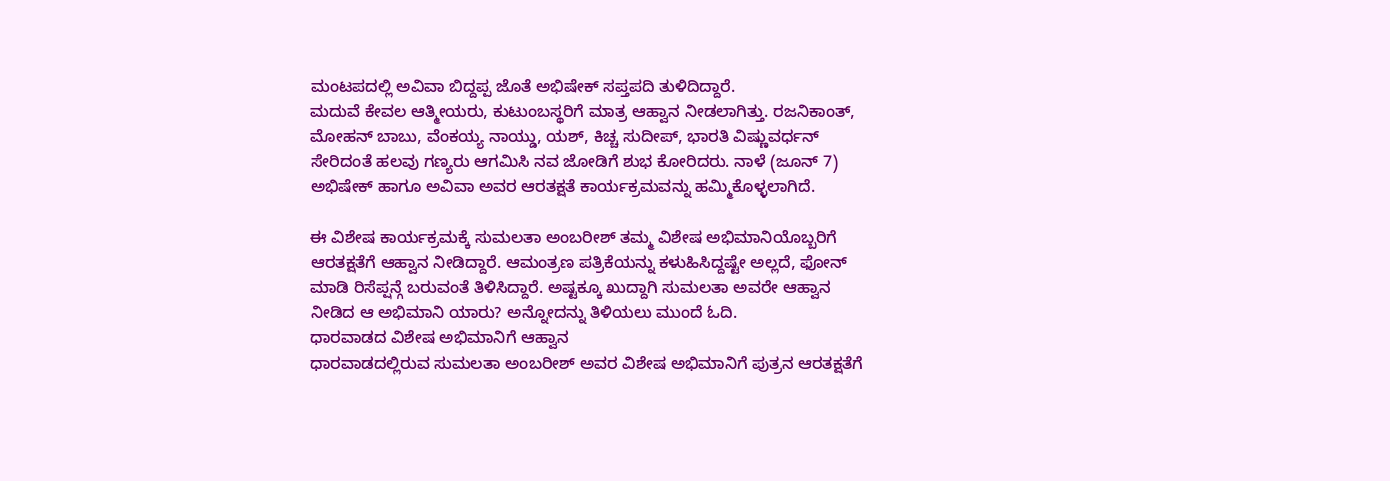ಮಂಟಪದಲ್ಲಿ ಅವಿವಾ ಬಿದ್ದಪ್ಪ ಜೊತೆ ಅಭಿಷೇಕ್ ಸಪ್ತಪದಿ ತುಳಿದಿದ್ದಾರೆ.
ಮದುವೆ ಕೇವಲ ಆತ್ಮೀಯರು, ಕುಟುಂಬಸ್ಥರಿಗೆ ಮಾತ್ರ ಆಹ್ವಾನ ನೀಡಲಾಗಿತ್ತು. ರಜನಿಕಾಂತ್, ಮೋಹನ್ ಬಾಬು, ವೆಂಕಯ್ಯ ನಾಯ್ಡು, ಯಶ್, ಕಿಚ್ಚ ಸುದೀಪ್, ಭಾರತಿ ವಿಷ್ಣುವರ್ಧನ್ ಸೇರಿದಂತೆ ಹಲವು ಗಣ್ಯರು ಆಗಮಿಸಿ ನವ ಜೋಡಿಗೆ ಶುಭ ಕೋರಿದರು. ನಾಳೆ (ಜೂನ್ 7) ಅಭಿಷೇಕ್ ಹಾಗೂ ಅವಿವಾ ಅವರ ಆರತಕ್ಷತೆ ಕಾರ್ಯಕ್ರಮವನ್ನು ಹಮ್ಮಿಕೊಳ್ಳಲಾಗಿದೆ.

ಈ ವಿಶೇಷ ಕಾರ್ಯಕ್ರಮಕ್ಕೆ ಸುಮಲತಾ ಅಂಬರೀಶ್ ತಮ್ಮ ವಿಶೇಷ ಅಭಿಮಾನಿಯೊಬ್ಬರಿಗೆ ಆರತಕ್ಷತೆಗೆ ಆಹ್ವಾನ ನೀಡಿದ್ದಾರೆ. ಆಮಂತ್ರಣ ಪತ್ರಿಕೆಯನ್ನು ಕಳುಹಿಸಿದ್ದಷ್ಟೇ ಅಲ್ಲದೆ, ಫೋನ್ ಮಾಡಿ ರಿಸೆಪ್ಷನ್ಗೆ ಬರುವಂತೆ ತಿಳಿಸಿದ್ದಾರೆ. ಅಷ್ಟಕ್ಕೂ ಖುದ್ದಾಗಿ ಸುಮಲತಾ ಅವರೇ ಆಹ್ವಾನ ನೀಡಿದ ಆ ಅಭಿಮಾನಿ ಯಾರು? ಅನ್ನೋದನ್ನು ತಿಳಿಯಲು ಮುಂದೆ ಓದಿ.
ಧಾರವಾಡದ ವಿಶೇಷ ಅಭಿಮಾನಿಗೆ ಆಹ್ವಾನ
ಧಾರವಾಡದಲ್ಲಿರುವ ಸುಮಲತಾ ಅಂಬರೀಶ್ ಅವರ ವಿಶೇಷ ಅಭಿಮಾನಿಗೆ ಪುತ್ರನ ಆರತಕ್ಷತೆಗೆ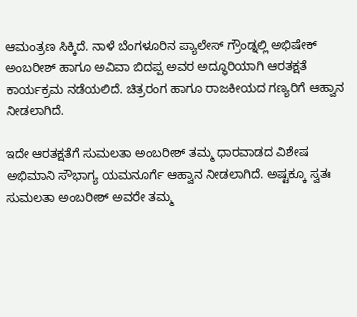ಆಮಂತ್ರಣ ಸಿಕ್ಕಿದೆ. ನಾಳೆ ಬೆಂಗಳೂರಿನ ಪ್ಯಾಲೇಸ್ ಗ್ರೌಂಡ್ನಲ್ಲಿ ಅಭಿಷೇಕ್ ಅಂಬರೀಶ್ ಹಾಗೂ ಅವಿವಾ ಬಿದಪ್ಪ ಅವರ ಅದ್ಧೂರಿಯಾಗಿ ಆರತಕ್ಷತೆ ಕಾರ್ಯಕ್ರಮ ನಡೆಯಲಿದೆ. ಚಿತ್ರರಂಗ ಹಾಗೂ ರಾಜಕೀಯದ ಗಣ್ಯರಿಗೆ ಆಹ್ವಾನ ನೀಡಲಾಗಿದೆ.

ಇದೇ ಆರತಕ್ಷತೆಗೆ ಸುಮಲತಾ ಅಂಬರೀಶ್ ತಮ್ಮ ಧಾರವಾಡದ ವಿಶೇಷ ಅಭಿಮಾನಿ ಸೌಭಾಗ್ಯ ಯಮನೂರ್ಗೆ ಆಹ್ವಾನ ನೀಡಲಾಗಿದೆ. ಅಷ್ಟಕ್ಕೂ ಸ್ವತಃ ಸುಮಲತಾ ಅಂಬರೀಶ್ ಅವರೇ ತಮ್ಮ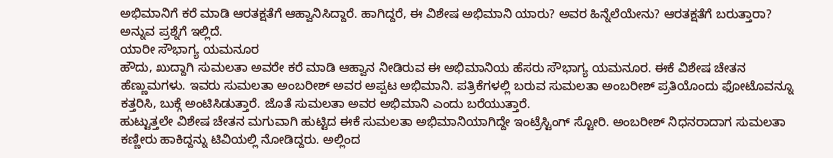ಅಭಿಮಾನಿಗೆ ಕರೆ ಮಾಡಿ ಆರತಕ್ಷತೆಗೆ ಆಹ್ವಾನಿಸಿದ್ದಾರೆ. ಹಾಗಿದ್ದರೆ, ಈ ವಿಶೇಷ ಅಭಿಮಾನಿ ಯಾರು? ಅವರ ಹಿನ್ನೆಲೆಯೇನು? ಆರತಕ್ಷತೆಗೆ ಬರುತ್ತಾರಾ? ಅನ್ನುವ ಪ್ರಶ್ನೆಗೆ ಇಲ್ಲಿದೆ.
ಯಾರೀ ಸೌಭಾಗ್ಯ ಯಮನೂರ
ಹೌದು, ಖುದ್ದಾಗಿ ಸುಮಲತಾ ಅವರೇ ಕರೆ ಮಾಡಿ ಆಹ್ವಾನ ನೀಡಿರುವ ಈ ಅಭಿಮಾನಿಯ ಹೆಸರು ಸೌಭಾಗ್ಯ ಯಮನೂರ. ಈಕೆ ವಿಶೇಷ ಚೇತನ ಹೆಣ್ಣುಮಗಳು. ಇವರು ಸುಮಲತಾ ಅಂಬರೀಶ್ ಅವರ ಅಪ್ಪಟ ಅಭಿಮಾನಿ. ಪತ್ರಿಕೆಗಳಲ್ಲಿ ಬರುವ ಸುಮಲತಾ ಅಂಬರೀಶ್ ಪ್ರತಿಯೊಂದು ಫೋಟೊವನ್ನೂ ಕತ್ತರಿಸಿ, ಬುಕ್ಗೆ ಅಂಟಿಸಿಡುತ್ತಾರೆ. ಜೊತೆ ಸುಮಲತಾ ಅವರ ಅಭಿಮಾನಿ ಎಂದು ಬರೆಯುತ್ತಾರೆ.
ಹುಟ್ಟುತ್ತಲೇ ವಿಶೇಷ ಚೇತನ ಮಗುವಾಗಿ ಹುಟ್ಟಿದ ಈಕೆ ಸುಮಲತಾ ಅಭಿಮಾನಿಯಾಗಿದ್ದೇ ಇಂಟ್ರೆಸ್ಟಿಂಗ್ ಸ್ಟೋರಿ. ಅಂಬರೀಶ್ ನಿಧನರಾದಾಗ ಸುಮಲತಾ ಕಣ್ಣೀರು ಹಾಕಿದ್ದನ್ನು ಟಿವಿಯಲ್ಲಿ ನೋಡಿದ್ದರು. ಅಲ್ಲಿಂದ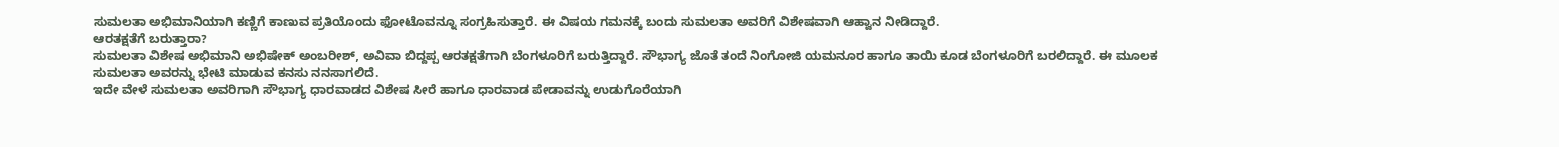ಸುಮಲತಾ ಅಭಿಮಾನಿಯಾಗಿ ಕಣ್ಣಿಗೆ ಕಾಣುವ ಪ್ರತಿಯೊಂದು ಫೋಟೊವನ್ನೂ ಸಂಗ್ರಹಿಸುತ್ತಾರೆ. ಈ ವಿಷಯ ಗಮನಕ್ಕೆ ಬಂದು ಸುಮಲತಾ ಅವರಿಗೆ ವಿಶೇಷವಾಗಿ ಆಹ್ವಾನ ನೀಡಿದ್ದಾರೆ.
ಆರತಕ್ಷತೆಗೆ ಬರುತ್ತಾರಾ?
ಸುಮಲತಾ ವಿಶೇಷ ಅಭಿಮಾನಿ ಅಭಿಷೇಕ್ ಅಂಬರೀಶ್, ಅವಿವಾ ಬಿದ್ದಪ್ಪ ಆರತಕ್ಷತೆಗಾಗಿ ಬೆಂಗಳೂರಿಗೆ ಬರುತ್ತಿದ್ದಾರೆ. ಸೌಭಾಗ್ಯ ಜೊತೆ ತಂದೆ ನಿಂಗೋಜಿ ಯಮನೂರ ಹಾಗೂ ತಾಯಿ ಕೂಡ ಬೆಂಗಳೂರಿಗೆ ಬರಲಿದ್ದಾರೆ. ಈ ಮೂಲಕ ಸುಮಲತಾ ಅವರನ್ನು ಭೇಟಿ ಮಾಡುವ ಕನಸು ನನಸಾಗಲಿದೆ.
ಇದೇ ವೇಳೆ ಸುಮಲತಾ ಅವರಿಗಾಗಿ ಸೌಭಾಗ್ಯ ಧಾರವಾಡದ ವಿಶೇಷ ಸೀರೆ ಹಾಗೂ ಧಾರವಾಡ ಪೇಡಾವನ್ನು ಉಡುಗೊರೆಯಾಗಿ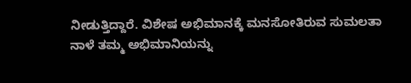ನೀಡುತ್ತಿದ್ದಾರೆ. ವಿಶೇಷ ಅಭಿಮಾನಕ್ಕೆ ಮನಸೋತಿರುವ ಸುಮಲತಾ ನಾಳೆ ತಮ್ಮ ಅಭಿಮಾನಿಯನ್ನು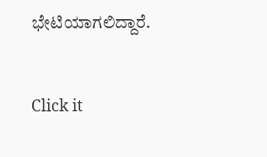ಭೇಟಿಯಾಗಲಿದ್ದಾರೆ.


Click it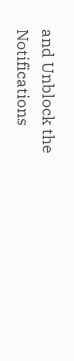and Unblock the Notifications